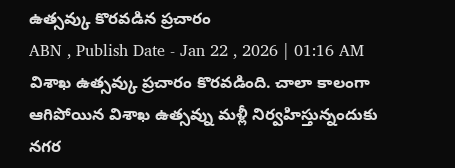ఉత్సవ్కు కొరవడిన ప్రచారం
ABN , Publish Date - Jan 22 , 2026 | 01:16 AM
విశాఖ ఉత్సవ్కు ప్రచారం కొరవడింది. చాలా కాలంగా ఆగిపోయిన విశాఖ ఉత్సవ్ను మళ్లీ నిర్వహిస్తున్నందుకు నగర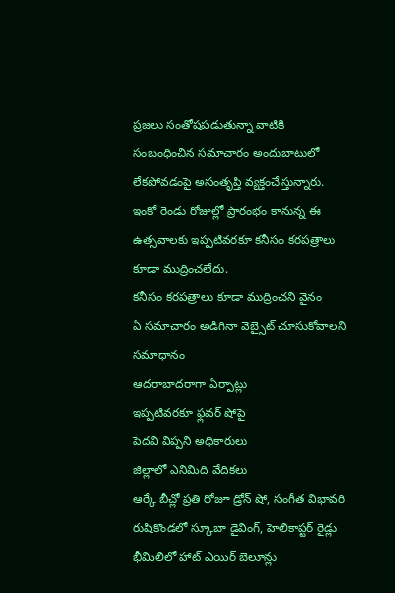ప్రజలు సంతోషపడుతున్నా వాటికి సంబంధించిన సమాచారం అందుబాటులో లేకపోవడంపై అసంతృప్తి వ్యక్తంచేస్తున్నారు. ఇంకో రెండు రోజుల్లో ప్రారంభం కానున్న ఈ ఉత్సవాలకు ఇప్పటివరకూ కనీసం కరపత్రాలు కూడా ముద్రించలేదు.
కనీసం కరపత్రాలు కూడా ముద్రించని వైనం
ఏ సమాచారం అడిగినా వెబ్సైట్ చూసుకోవాలని సమాధానం
ఆదరాబాదరాగా ఏర్పాట్లు
ఇప్పటివరకూ ఫ్లవర్ షోపై
పెదవి విప్పని అధికారులు
జిల్లాలో ఎనిమిది వేదికలు
ఆర్కే బీచ్లో ప్రతి రోజూ డ్రోన్ షో, సంగీత విభావరి
రుషికొండలో స్కూబా డైవింగ్, హెలికాప్టర్ రైడ్లు
భీమిలిలో హాట్ ఎయిర్ బెలూన్లు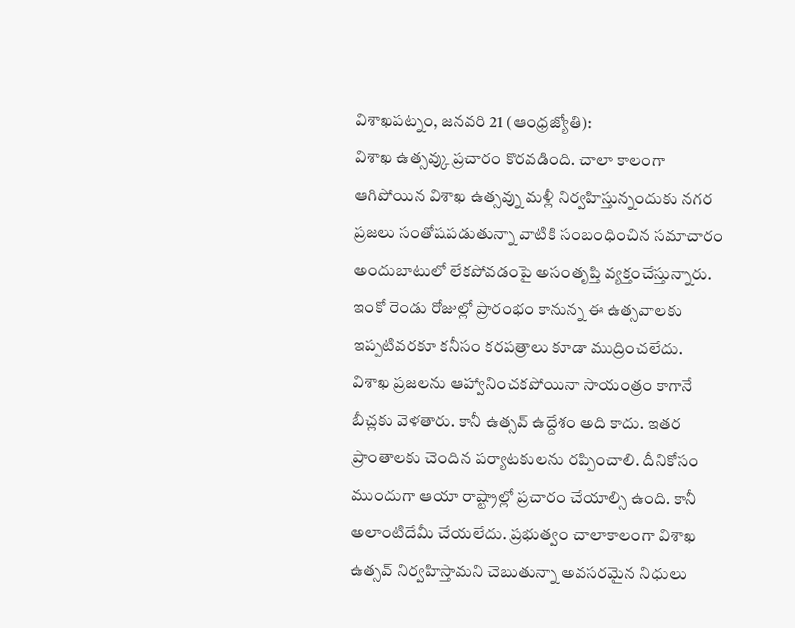విశాఖపట్నం, జనవరి 21 (ఆంధ్రజ్యోతి):
విశాఖ ఉత్సవ్కు ప్రచారం కొరవడింది. చాలా కాలంగా ఆగిపోయిన విశాఖ ఉత్సవ్ను మళ్లీ నిర్వహిస్తున్నందుకు నగర ప్రజలు సంతోషపడుతున్నా వాటికి సంబంధించిన సమాచారం అందుబాటులో లేకపోవడంపై అసంతృప్తి వ్యక్తంచేస్తున్నారు. ఇంకో రెండు రోజుల్లో ప్రారంభం కానున్న ఈ ఉత్సవాలకు ఇప్పటివరకూ కనీసం కరపత్రాలు కూడా ముద్రించలేదు.
విశాఖ ప్రజలను ఆహ్వానించకపోయినా సాయంత్రం కాగానే బీచ్లకు వెళతారు. కానీ ఉత్సవ్ ఉద్దేశం అది కాదు. ఇతర ప్రాంతాలకు చెందిన పర్యాటకులను రప్పించాలి. దీనికోసం ముందుగా ఆయా రాష్ట్రాల్లో ప్రచారం చేయాల్సి ఉంది. కానీ అలాంటిదేమీ చేయలేదు. ప్రభుత్వం చాలాకాలంగా విశాఖ ఉత్సవ్ నిర్వహిస్తామని చెబుతున్నా అవసరమైన నిధులు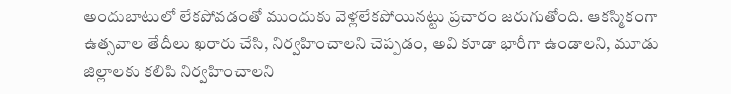అందుబాటులో లేకపోవడంతో ముందుకు వెళ్లలేకపోయినట్టు ప్రచారం జరుగుతోంది. ఆకస్మికంగా ఉత్సవాల తేదీలు ఖరారు చేసి, నిర్వహించాలని చెప్పడం, అవి కూడా భారీగా ఉండాలని, మూడు జిల్లాలకు కలిపి నిర్వహించాలని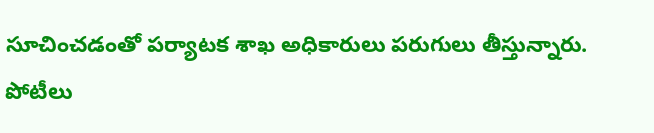సూచించడంతో పర్యాటక శాఖ అధికారులు పరుగులు తీస్తున్నారు.
పోటీలు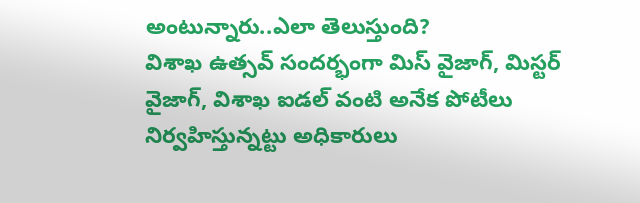అంటున్నారు..ఎలా తెలుస్తుంది?
విశాఖ ఉత్సవ్ సందర్భంగా మిస్ వైజాగ్, మిస్టర్ వైజాగ్, విశాఖ ఐడల్ వంటి అనేక పోటీలు నిర్వహిస్తున్నట్టు అధికారులు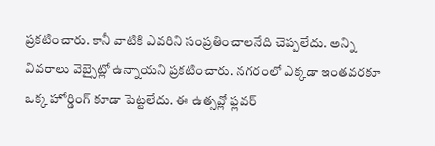ప్రకటించారు. కానీ వాటికి ఎవరిని సంప్రతించాలనేది చెప్పలేదు. అన్ని వివరాలు వెబ్సైట్లో ఉన్నాయని ప్రకటించారు. నగరంలో ఎక్కడా ఇంతవరకూ ఒక్క హోర్డింగ్ కూడా పెట్టలేదు. ఈ ఉత్సవ్లో ఫ్లవర్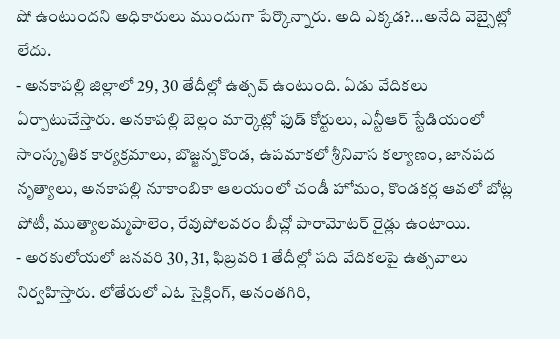షో ఉంటుందని అధికారులు ముందుగా పేర్కొన్నారు. అది ఎక్కడ?...అనేది వెబ్సైట్లో లేదు.
- అనకాపల్లి జిల్లాలో 29, 30 తేదీల్లో ఉత్సవ్ ఉంటుంది. ఏడు వేదికలు ఏర్పాటుచేస్తారు. అనకాపల్లి బెల్లం మార్కెట్లో ఫుడ్ కోర్టులు, ఎన్టీఆర్ స్టేడియంలో సాంస్కృతిక కార్యక్రమాలు, బొజ్జన్నకొండ, ఉపమాకలో శ్రీనివాస కల్యాణం, జానపద నృత్యాలు, అనకాపల్లి నూకాంబికా ఆలయంలో చండీ హోమం, కొండకర్ల ఆవలో బోట్ల పోటీ, ముత్యాలమ్మపాలెం, రేవుపోలవరం బీచ్లో పారామోటర్ రైడ్లు ఉంటాయి.
- అరకులోయలో జనవరి 30, 31, ఫిబ్రవరి 1 తేదీల్లో పది వేదికలపై ఉత్సవాలు నిర్వహిస్తారు. లోతేరులో ఎఓ సైక్లింగ్, అనంతగిరి,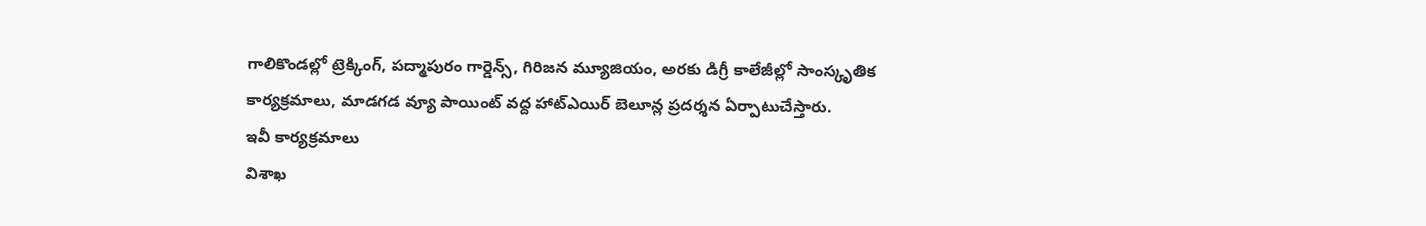గాలికొండల్లో ట్రెక్కింగ్, పద్మాపురం గార్డెన్స్, గిరిజన మ్యూజియం, అరకు డిగ్రీ కాలేజీల్లో సాంస్కృతిక కార్యక్రమాలు, మాడగడ వ్యూ పాయింట్ వద్ద హాట్ఎయిర్ బెలూన్ల ప్రదర్శన ఏర్పాటుచేస్తారు.
ఇవీ కార్యక్రమాలు
విశాఖ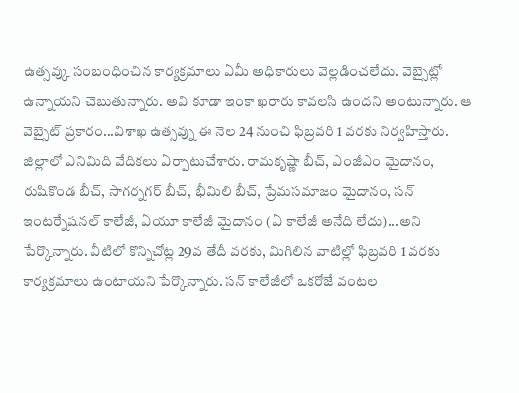ఉత్సవ్కు సంబంధించిన కార్యక్రమాలు ఏమీ అధికారులు వెల్లడించలేదు. వెబ్సైట్లో ఉన్నాయని చెబుతున్నారు. అవి కూడా ఇంకా ఖరారు కావలసి ఉందని అంటున్నారు. ఆ వెబ్సైట్ ప్రకారం...విశాఖ ఉత్సవ్ను ఈ నెల 24 నుంచి ఫిబ్రవరి 1 వరకు నిర్వహిస్తారు. జిల్లాలో ఎనిమిది వేదికలు ఏర్పాటుచేశారు. రామకృష్ణా బీచ్, ఎంజీఎం మైదానం, రుషికొండ బీచ్, సాగర్నగర్ బీచ్, భీమిలి బీచ్, ప్రేమసమాజం మైదానం, సన్ ఇంటర్నేషనల్ కాలేజీ, ఏయూ కాలేజీ మైదానం (ఏ కాలేజీ అనేది లేదు)...అని పేర్కొన్నారు. వీటిలో కొన్నిచోట్ల 29వ తేదీ వరకు, మిగిలిన వాటిల్లో ఫిబ్రవరి 1 వరకు కార్యక్రమాలు ఉంటాయని పేర్కొన్నారు. సన్ కాలేజీలో ఒకరోజే వంటల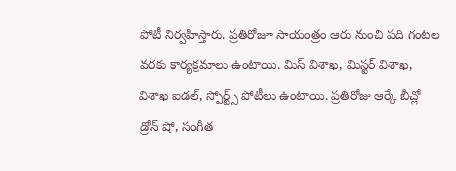పోటీ నిర్వహిస్తారు. ప్రతిరోజూ సాయంత్రం ఆరు నుంచి పది గంటల వరకు కార్యక్రమాలు ఉంటాయి. మిస్ విశాఖ, మిస్టర్ విశాఖ, విశాఖ ఐడల్, స్పోర్ట్స్ పోటీలు ఉంటాయి. ప్రతిరోజు ఆర్కే బీచ్లో డ్రోన్ షో, సంగీత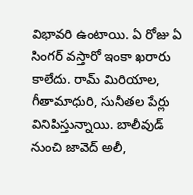విభావరి ఉంటాయి. ఏ రోజు ఏ సింగర్ వస్తారో ఇంకా ఖరారు కాలేదు. రామ్ మిరియాల, గీతామాధురి, సునీతల పేర్లు వినిపిస్తున్నాయి. బాలీవుడ్ నుంచి జావెద్ అలీ,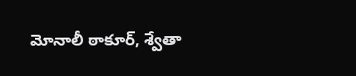మోనాలీ ఠాకూర్, శ్వేతా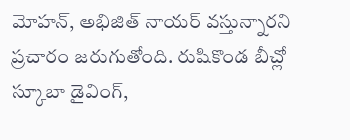మోహన్, అభిజిత్ నాయర్ వస్తున్నారని ప్రచారం జరుగుతోంది. రుషికొండ బీచ్లో స్కూబా డైవింగ్,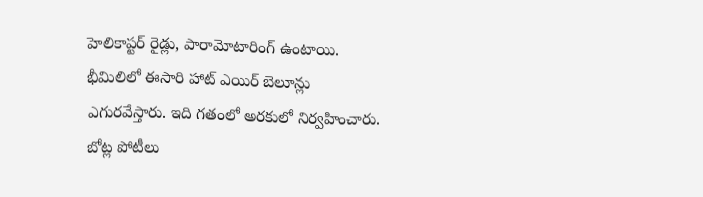హెలికాప్టర్ రైడ్లు, పారామోటారింగ్ ఉంటాయి.
భీమిలిలో ఈసారి హాట్ ఎయిర్ బెలూన్లు ఎగురవేస్తారు. ఇది గతంలో అరకులో నిర్వహించారు. బోట్ల పోటీలు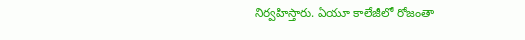నిర్వహిస్తారు. ఏయూ కాలేజీలో రోజంతా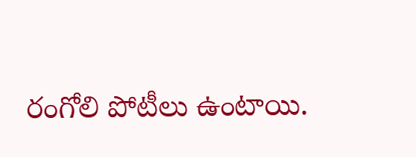రంగోలి పోటీలు ఉంటాయి.